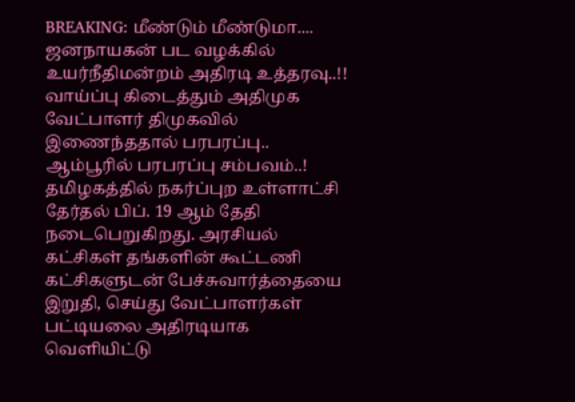BREAKING: மீண்டும் மீண்டுமா.... ஜனநாயகன் பட வழக்கில் உயர்நீதிமன்றம் அதிரடி உத்தரவு..!!
வாய்ப்பு கிடைத்தும் அதிமுக வேட்பாளர் திமுகவில் இணைந்ததால் பரபரப்பு.. ஆம்பூரில் பரபரப்பு சம்பவம்..!
தமிழகத்தில் நகர்ப்புற உள்ளாட்சி தேர்தல் பிப். 19 ஆம் தேதி நடைபெறுகிறது. அரசியல் கட்சிகள் தங்களின் கூட்டணி கட்சிகளுடன் பேச்சுவார்த்தையை இறுதி, செய்து வேட்பாளர்கள் பட்டியலை அதிரடியாக வெளியிட்டு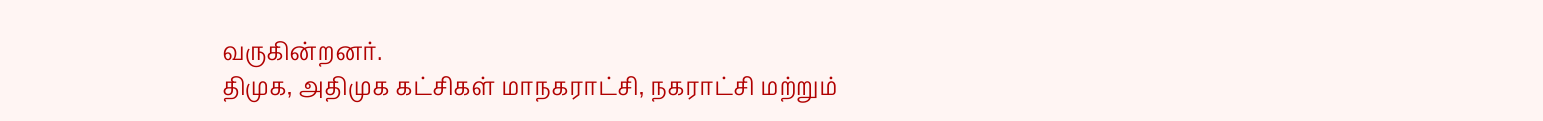வருகின்றனர்.
திமுக, அதிமுக கட்சிகள் மாநகராட்சி, நகராட்சி மற்றும்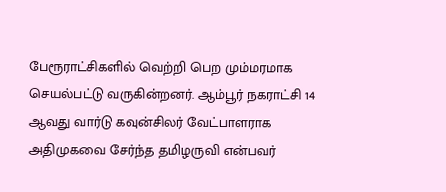பேரூராட்சிகளில் வெற்றி பெற மும்மரமாக செயல்பட்டு வருகின்றனர். ஆம்பூர் நகராட்சி 14 ஆவது வார்டு கவுன்சிலர் வேட்பாளராக அதிமுகவை சேர்ந்த தமிழருவி என்பவர்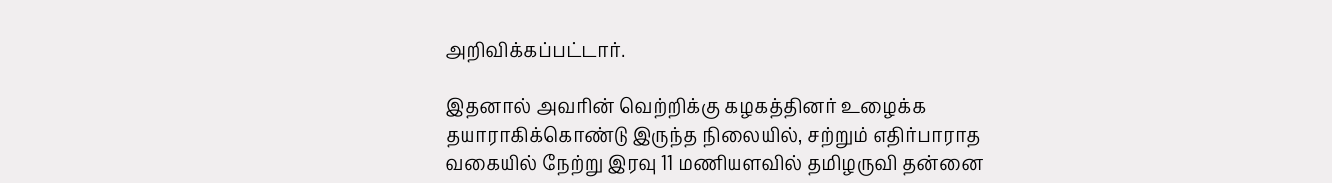அறிவிக்கப்பட்டார்.

இதனால் அவரின் வெற்றிக்கு கழகத்தினர் உழைக்க தயாராகிக்கொண்டு இருந்த நிலையில், சற்றும் எதிர்பாராத வகையில் நேற்று இரவு 11 மணியளவில் தமிழருவி தன்னை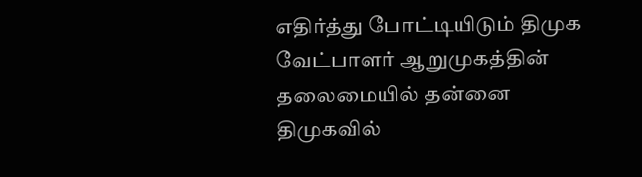எதிர்த்து போட்டியிடும் திமுக வேட்பாளர் ஆறுமுகத்தின் தலைமையில் தன்னை திமுகவில்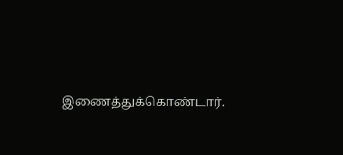இணைத்துக்கொண்டார்.